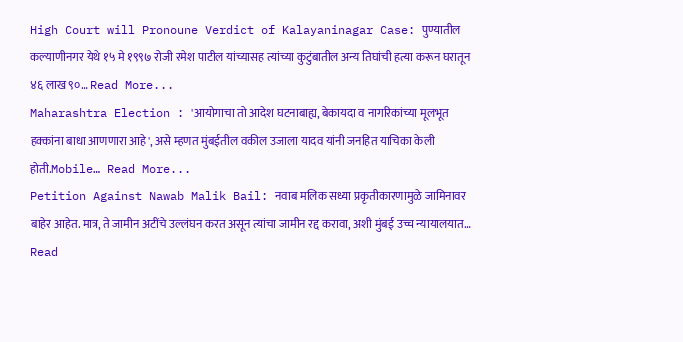High Court will Pronoune Verdict of Kalayaninagar Case: पुण्यातील कल्याणीनगर येथे १५ मे १९९७ रोजी रमेश पाटील यांच्यासह त्यांच्या कुटुंबातील अन्य तिघांची हत्या करून घरातून ४६ लाख ९०… Read More...
Maharashtra Election : 'आयोगाचा तो आदेश घटनाबाह्य, बेकायदा व नागरिकांच्या मूलभूत हक्कांना बाधा आणणारा आहे', असे म्हणत मुंबईतील वकील उजाला यादव यांनी जनहित याचिका केली होती.Mobile… Read More...
Petition Against Nawab Malik Bail: नवाब मलिक सध्या प्रकृतीकारणामुळे जामिनावर बाहेर आहेत. मात्र, ते जामीन अटींचे उल्लंघन करत असून त्यांचा जामीन रद्द करावा, अशी मुंबई उच्च न्यायालयात… Read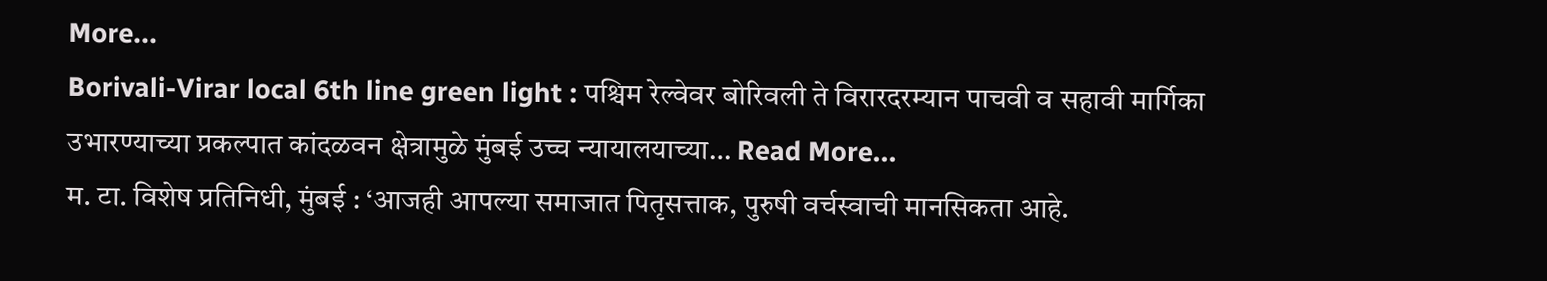More...
Borivali-Virar local 6th line green light : पश्चिम रेल्वेवर बोरिवली ते विरारदरम्यान पाचवी व सहावी मार्गिका उभारण्याच्या प्रकल्पात कांदळवन क्षेत्रामुळे मुंबई उच्च न्यायालयाच्या… Read More...
म. टा. विशेष प्रतिनिधी, मुंबई : ‘आजही आपल्या समाजात पितृसत्ताक, पुरुषी वर्चस्वाची मानसिकता आहे.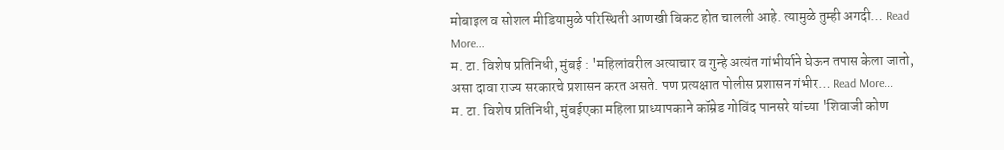मोबाइल व सोशल मीडियामुळे परिस्थिती आणखी बिकट होत चालली आहे. त्यामुळे तुम्ही अगदी… Read More...
म. टा. विशेष प्रतिनिधी, मुंबई : 'महिलांवरील अत्याचार व गुन्हे अत्यंत गांभीर्याने घेऊन तपास केला जातो, असा दावा राज्य सरकारचे प्रशासन करत असते. पण प्रत्यक्षात पोलीस प्रशासन गंभीर… Read More...
म. टा. विशेष प्रतिनिधी, मुंबईएका महिला प्राध्यापकाने कॉम्रेड गोविंद पानसरे यांच्या 'शिवाजी कोण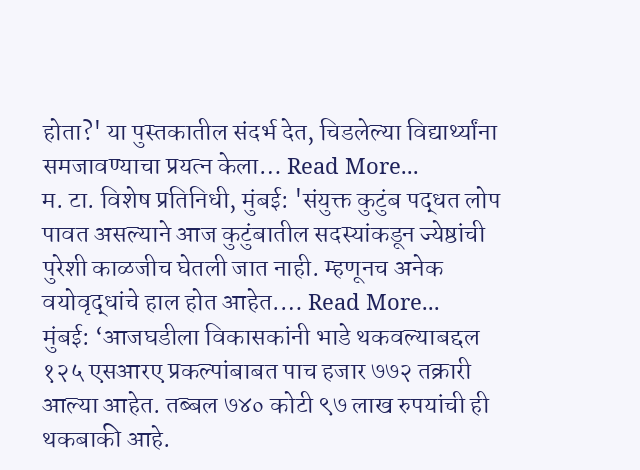होता?' या पुस्तकातील संदर्भ देत, चिडलेल्या विद्यार्थ्यांना समजावण्याचा प्रयत्न केला… Read More...
म. टा. विशेष प्रतिनिधी, मुंबई: 'संयुक्त कुटुंब पद्धत लोप पावत असल्याने आज कुटुंबातील सदस्यांकडून ज्येष्ठांची पुरेशी काळजीच घेतली जात नाही. म्हणूनच अनेक वयोवृद्धांचे हाल होत आहेत.… Read More...
मुंबई: ‘आजघडीला विकासकांनी भाडे थकवल्याबद्दल १२५ एसआरए प्रकल्पांबाबत पाच हजार ७७२ तक्रारी आल्या आहेत. तब्बल ७४० कोटी ९७ लाख रुपयांची ही थकबाकी आहे.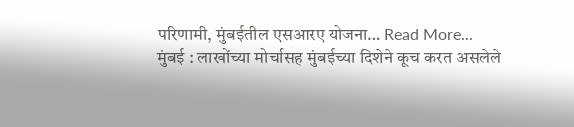परिणामी, मुंबईतील एसआरए योजना… Read More...
मुंबई : लाखोंच्या मोर्चासह मुंबईच्या दिशेने कूच करत असलेले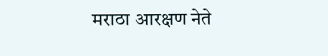मराठा आरक्षण नेते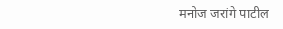मनोज जरांगे पाटील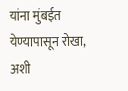यांना मुंबईत येण्यापासून रोखा, अशी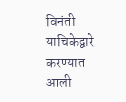विनंती याचिकेद्वारे करण्यात आली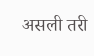असली तरी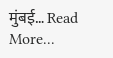मुंबई… Read More...